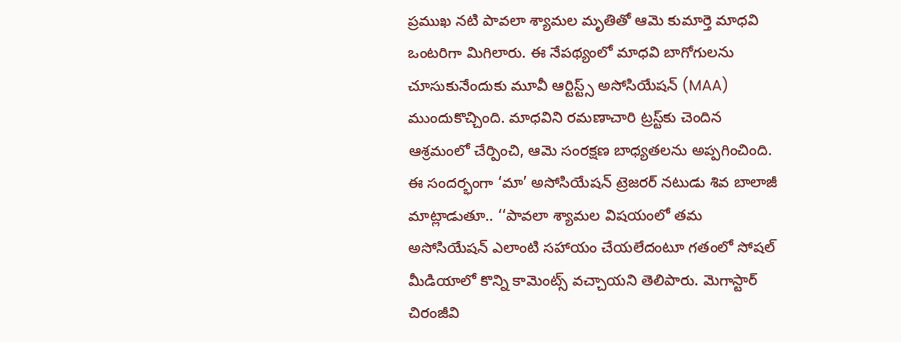ప్రముఖ నటి పావలా శ్యామల మృతితో ఆమె కుమార్తె మాధవి ఒంటరిగా మిగిలారు. ఈ నేపథ్యంలో మాధవి బాగోగులను చూసుకునేందుకు మూవీ ఆర్టిస్ట్స్ అసోసియేషన్ (MAA) ముందుకొచ్చింది. మాధవిని రమణాచారి ట్రస్ట్‌కు చెందిన ఆశ్రమంలో చేర్పించి, ఆమె సంరక్షణ బాధ్యతలను అప్పగించింది.
ఈ సందర్భంగా ‘మా’ అసోసియేషన్ ట్రెజరర్‌ నటుడు శివ బాలాజీ మాట్లాడుతూ.. ‘‘పావలా శ్యామల విషయంలో తమ అసోసియేషన్ ఎలాంటి సహాయం చేయలేదంటూ గతంలో సోషల్ మీడియాలో కొన్ని కామెంట్స్ వచ్చాయని తెలిపారు. మెగాస్టార్ చిరంజీవి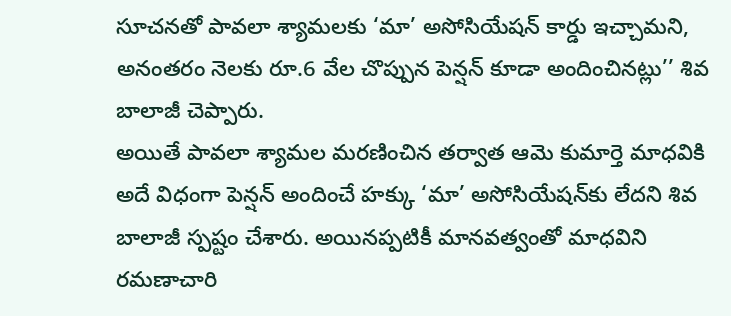సూచనతో పావలా శ్యామలకు ‘మా’ అసోసియేషన్ కార్డు ఇచ్చామని, అనంతరం నెలకు రూ.6 వేల చొప్పున పెన్షన్ కూడా అందించినట్లు’’ శివ బాలాజీ చెప్పారు.
అయితే పావలా శ్యామల మరణించిన తర్వాత ఆమె కుమార్తె మాధవికి అదే విధంగా పెన్షన్ అందించే హక్కు ‘మా’ అసోసియేషన్‌కు లేదని శివ బాలాజీ స్పష్టం చేశారు. అయినప్పటికీ మానవత్వంతో మాధవిని రమణాచారి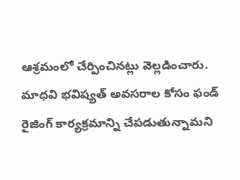ఆశ్రమంలో చేర్పించినట్లు వెల్లడించారు.
మాధవి భవిష్యత్ అవసరాల కోసం ఫండ్ రైజింగ్ కార్యక్రమాన్ని చేపడుతున్నామని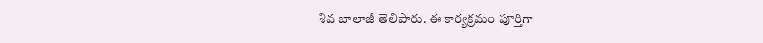శివ బాలాజీ తెలిపారు. ఈ కార్యక్రమం పూర్తిగా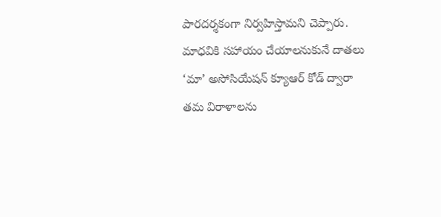పారదర్శకంగా నిర్వహిస్తామని చెప్పారు. మాధవికి సహాయం చేయాలనుకునే దాతలు ‘మా’ అసోసియేషన్ క్యూఆర్ కోడ్ ద్వారా తమ విరాళాలను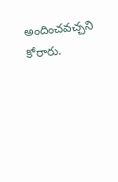అందించవచ్చని కోరారు.